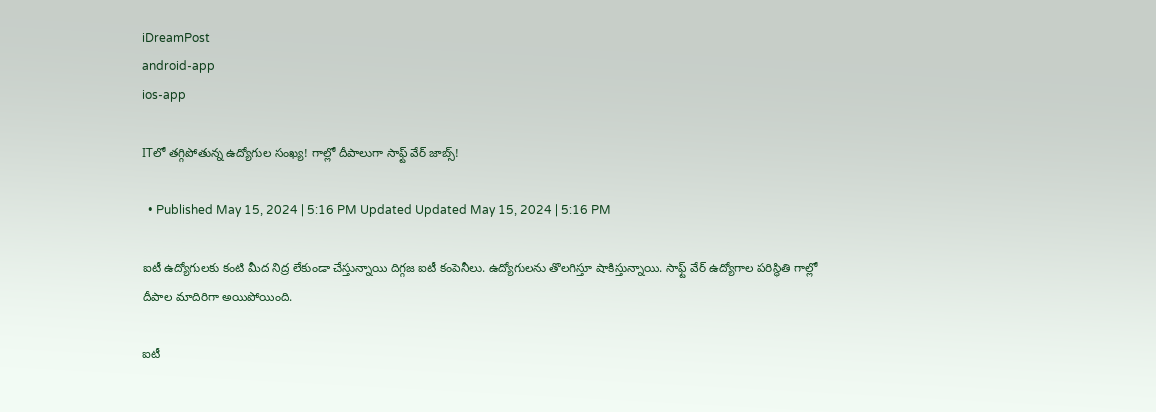iDreamPost
android-app
ios-app

ITలో తగ్గిపోతున్న ఉద్యోగుల సంఖ్య! గాల్లో దీపాలుగా సాఫ్ట్ వేర్ జాబ్స్!

  • Published May 15, 2024 | 5:16 PM Updated Updated May 15, 2024 | 5:16 PM

ఐటీ ఉద్యోగులకు కంటి మీద నిద్ర లేకుండా చేస్తున్నాయి దిగ్గజ ఐటీ కంపెనీలు. ఉద్యోగులను తొలగిస్తూ షాకిస్తున్నాయి. సాఫ్ట్ వేర్ ఉద్యోగాల పరిస్థితి గాల్లో దీపాల మాదిరిగా అయిపోయింది.

ఐటీ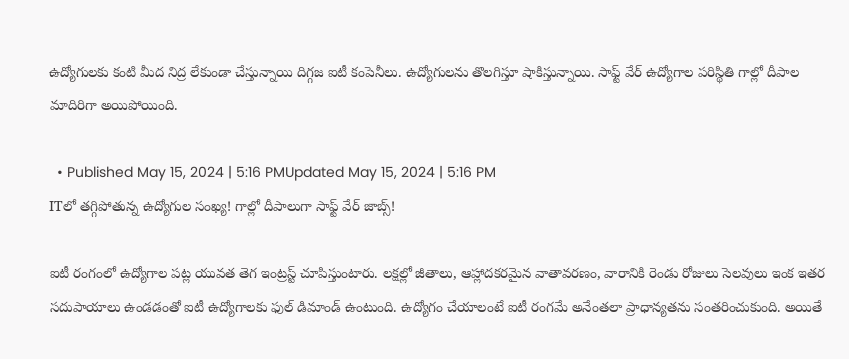ఉద్యోగులకు కంటి మీద నిద్ర లేకుండా చేస్తున్నాయి దిగ్గజ ఐటీ కంపెనీలు. ఉద్యోగులను తొలగిస్తూ షాకిస్తున్నాయి. సాఫ్ట్ వేర్ ఉద్యోగాల పరిస్థితి గాల్లో దీపాల మాదిరిగా అయిపోయింది.

  • Published May 15, 2024 | 5:16 PMUpdated May 15, 2024 | 5:16 PM
ITలో తగ్గిపోతున్న ఉద్యోగుల సంఖ్య! గాల్లో దీపాలుగా సాఫ్ట్ వేర్ జాబ్స్!

ఐటీ రంగంలో ఉద్యోగాల పట్ల యువత తెగ ఇంట్రస్ట్ చూపిస్తుంటారు. లక్షల్లో జీతాలు, ఆహ్లాదకరమైన వాతావరణం, వారానికి రెండు రోజులు సెలవులు ఇంక ఇతర సదుపాయాలు ఉండడంతో ఐటీ ఉద్యోగాలకు ఫుల్ డిమాండ్ ఉంటుంది. ఉద్యోగం చేయాలంటే ఐటీ రంగమే అనేంతలా ప్రాధాన్యతను సంతరించుకుంది. అయితే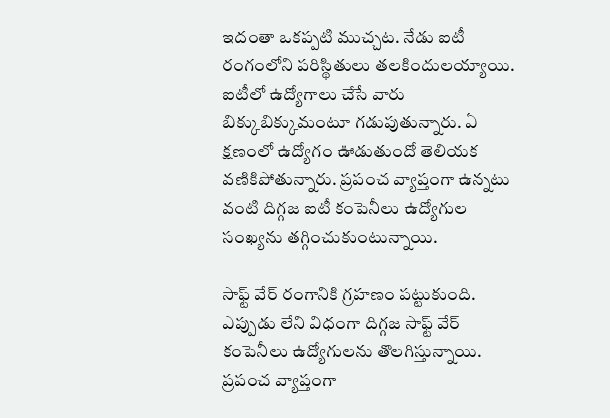ఇదంతా ఒకప్పటి ముచ్చట. నేడు ఐటీ రంగంలోని పరిస్థితులు తలకిందులయ్యాయి. ఐటీలో ఉద్యోగాలు చేసే వారు బిక్కుబిక్కుమంటూ గడుపుతున్నారు. ఏ క్షణంలో ఉద్యోగం ఊడుతుందో తెలియక వణికిపోతున్నారు. ప్రపంచ వ్యాప్తంగా ఉన్నటు వంటి దిగ్గజ ఐటీ కంపెనీలు ఉద్యోగుల సంఖ్యను తగ్గించుకుంటున్నాయి.

సాఫ్ట్ వేర్ రంగానికి గ్రహణం పట్టుకుంది. ఎప్పుడు లేని విధంగా దిగ్గజ సాఫ్ట్ వేర్ కంపెనీలు ఉద్యోగులను తొలగిస్తున్నాయి. ప్రపంచ వ్యాప్తంగా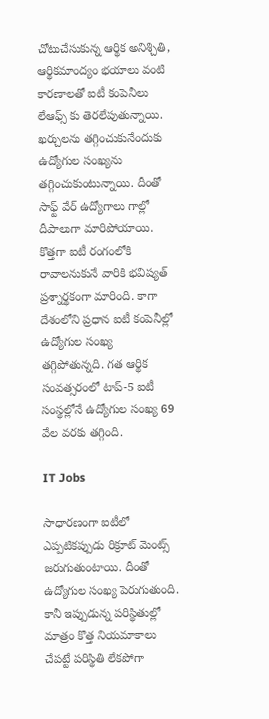చోటుచేసుకున్న ఆర్థిక అనిశ్చితి, ఆర్థికమాంద్యం భయాలు వంటి కారణాలతో ఐటీ కంపెనీలు లేఆఫ్స్ కు తెరలేపుతున్నాయి. ఖర్చులను తగ్గించుకునేందుకు ఉద్యోగుల సంఖ్యను తగ్గించుకుంటున్నాయి. దీంతో సాఫ్ట్ వేర్ ఉద్యోగాలు గాల్లో దీపాలుగా మారిపోయాయి. కొత్తగా ఐటీ రంగంలోకి రావాలనుకునే వారికి భవిష్యత్ ప్రశ్నార్థకంగా మారింది. కాగా దేశంలోని ప్రధాన ఐటీ కంపెనీల్లో ఉద్యోగుల సంఖ్య తగ్గిపోతున్నది. గత ఆర్థిక సంవత్సరంలో టాప్‌-5 ఐటీ సంస్థల్లోనే ఉద్యోగుల సంఖ్య 69 వేల వరకు తగ్గింది.

IT Jobs

సాధారణంగా ఐటీలో ఎప్పటికప్పుడు రిక్రూట్ మెంట్స్ జరుగుతుంటాయి. దీంతో ఉద్యోగుల సంఖ్య పెరుగుతుంది. కానీ ఇప్పుడున్న పరిస్థితుల్లో మాత్రం కొత్త నియమాకాలు చేపట్టే పరిస్థితి లేకపోగా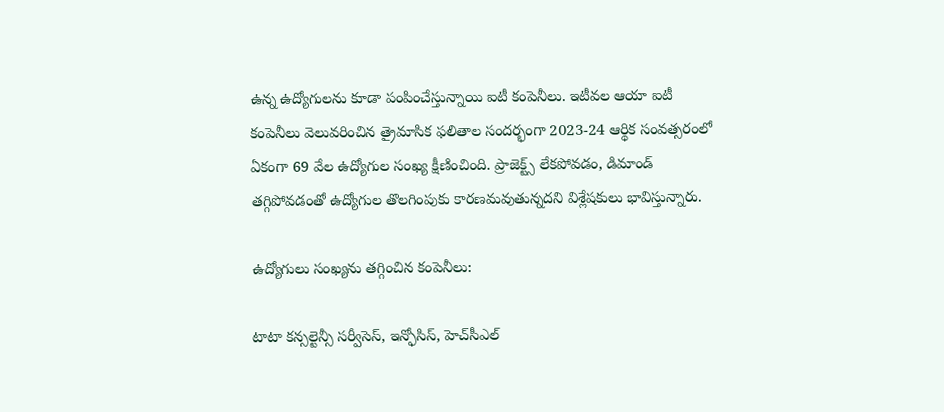ఉన్న ఉద్యోగులను కూడా పంపించేస్తున్నాయి ఐటీ కంపెనీలు. ఇటీవల ఆయా ఐటీ కంపెనీలు వెలువరించిన త్రైమాసిక ఫలితాల సందర్భంగా 2023-24 ఆర్థిక సంవత్సరంలో ఏకంగా 69 వేల ఉద్యోగుల సంఖ్య క్షీణించింది. ప్రాజెక్ట్స్ లేకపోవడం, డిమాండ్ తగ్గిపోవడంతో ఉద్యోగుల తొలగింపుకు కారణమవుతున్నదని విశ్లేషకులు భావిస్తున్నారు.

ఉద్యోగులు సంఖ్యను తగ్గించిన కంపెనీలు:

టాటా కన్సల్టెన్సీ సర్వీసెస్‌, ఇన్ఫోసిస్‌, హెచ్‌సీఎల్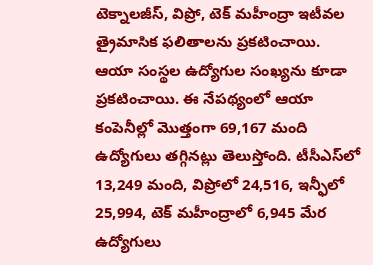టెక్నాలజీస్‌, విప్రో, టెక్‌ మహీంద్రా ఇటీవల త్రైమాసిక ఫలితాలను ప్రకటించాయి. ఆయా సంస్థల ఉద్యోగుల సంఖ్యను కూడా ప్రకటించాయి. ఈ నేపథ్యంలో ఆయా కంపెనీల్లో మొత్తంగా 69,167 మంది ఉద్యోగులు తగ్గినట్లు తెలుస్తోంది. టీసీఎస్‌లో 13,249 మంది, విప్రోలో 24,516, ఇన్ఫీలో 25,994, టెక్‌ మహీంద్రాలో 6,945 మేర ఉద్యోగులు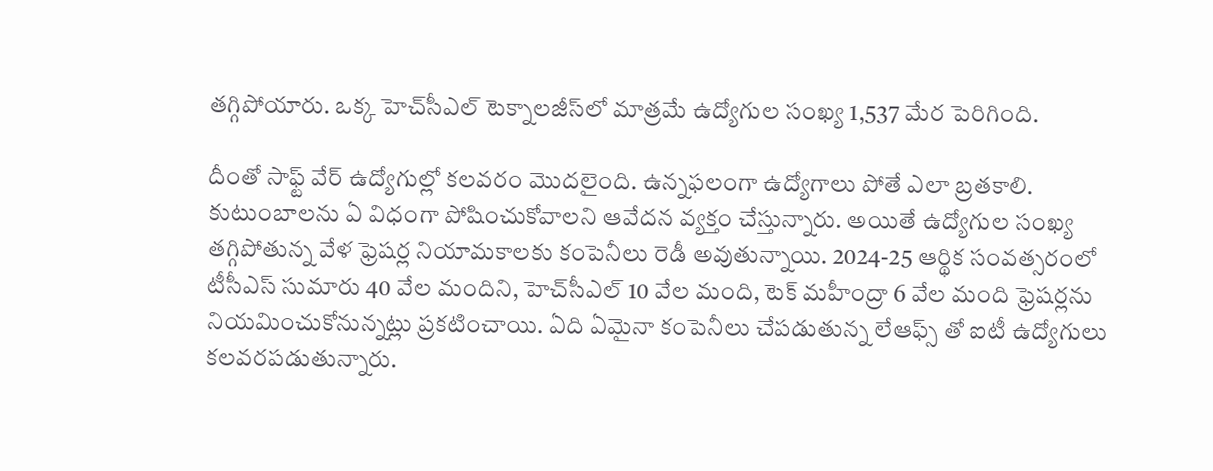తగ్గిపోయారు. ఒక్క హెచ్‌సీఎల్‌ టెక్నాలజీస్‌లో మాత్రమే ఉద్యోగుల సంఖ్య 1,537 మేర పెరిగింది.

దీంతో సాఫ్ట్ వేర్ ఉద్యోగుల్లో కలవరం మొదలైంది. ఉన్నఫలంగా ఉద్యోగాలు పోతే ఎలా బ్రతకాలి. కుటుంబాలను ఏ విధంగా పోషించుకోవాలని ఆవేదన వ్యక్తం చేస్తున్నారు. అయితే ఉద్యోగుల సంఖ్య తగ్గిపోతున్న వేళ ఫ్రెషర్ల నియామకాలకు కంపెనీలు రెడీ అవుతున్నాయి. 2024-25 ఆర్థిక సంవత్సరంలో టీసీఎస్‌ సుమారు 40 వేల మందిని, హెచ్‌సీఎల్‌ 10 వేల మంది, టెక్‌ మహీంద్రా 6 వేల మంది ఫ్రెషర్లను నియమించుకోనున్నట్లు ప్రకటించాయి. ఏది ఏమైనా కంపెనీలు చేపడుతున్న లేఆఫ్స్ తో ఐటీ ఉద్యోగులు కలవరపడుతున్నారు.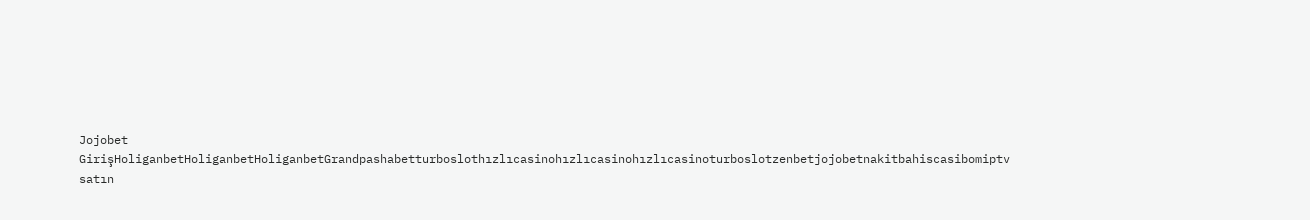Jojobet GirişHoliganbetHoliganbetHoliganbetGrandpashabetturboslothızlıcasinohızlıcasinohızlıcasinoturboslotzenbetjojobetnakitbahiscasibomiptv satın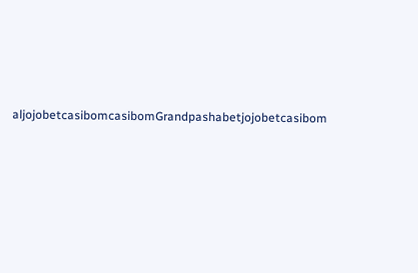aljojobetcasibomcasibomGrandpashabetjojobetcasibom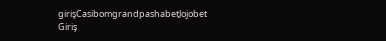girişCasibomgrandpashabetJojobet Giriş